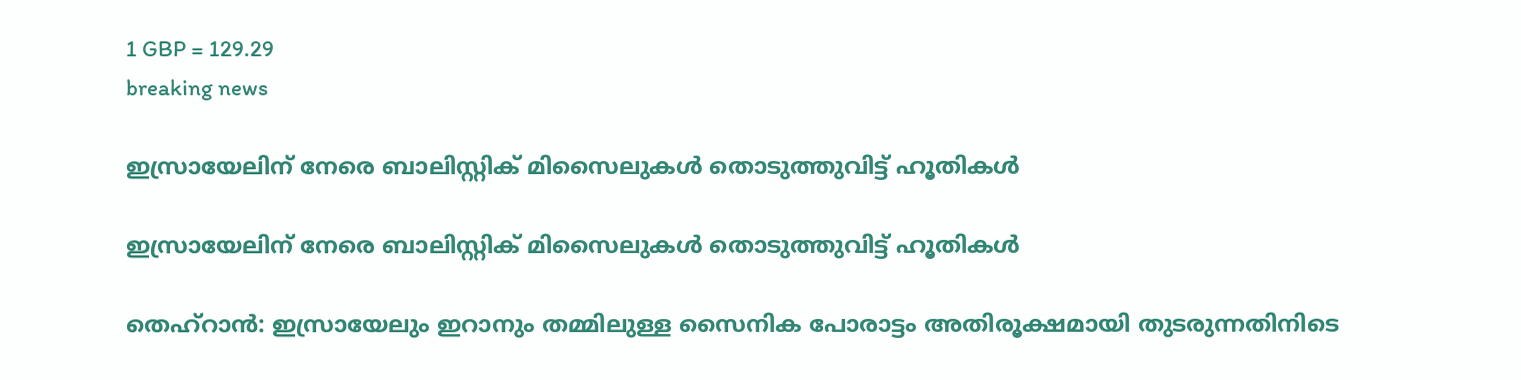1 GBP = 129.29
breaking news

ഇസ്രായേലിന് നേരെ ബാലിസ്റ്റിക് മിസൈലുകൾ തൊടുത്തുവിട്ട് ഹൂതികൾ

ഇസ്രായേലിന് നേരെ ബാലിസ്റ്റിക് മിസൈലുകൾ തൊടുത്തുവിട്ട് ഹൂതികൾ

തെഹ്‌റാൻ: ഇസ്രായേലും ഇറാനും തമ്മിലുള്ള സൈനിക പോരാട്ടം അതിരൂക്ഷമായി തുടരുന്നതിനിടെ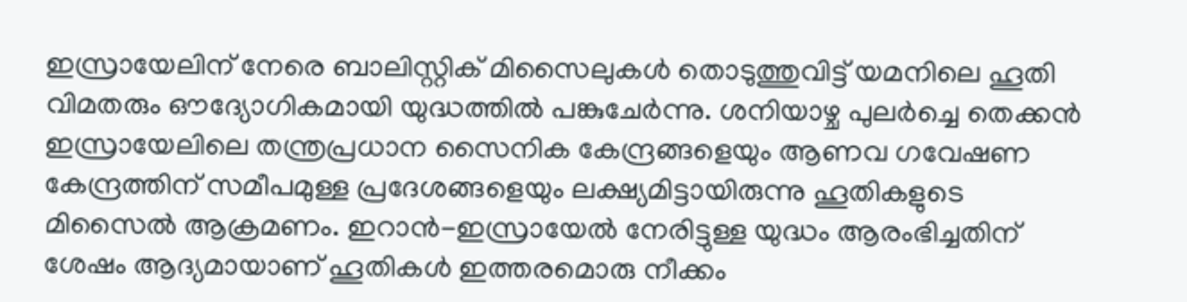ഇസ്രായേലിന് നേരെ ബാലിസ്റ്റിക് മിസൈലുകൾ തൊടുത്തുവിട്ട് യമനിലെ ഹൂതി വിമതരും ഔദ്യോഗികമായി യുദ്ധത്തിൽ പങ്കുചേർന്നു. ശനിയാഴ്ച പുലർച്ചെ തെക്കൻ ഇസ്രായേലിലെ തന്ത്രപ്രധാന സൈനിക കേന്ദ്രങ്ങളെയും ആണവ ഗവേഷണ കേന്ദ്രത്തിന് സമീപമുള്ള പ്രദേശങ്ങളെയും ലക്ഷ്യമിട്ടായിരുന്നു ഹൂതികളുടെ മിസൈൽ ആക്രമണം. ഇറാൻ-ഇസ്രായേൽ നേരിട്ടുള്ള യുദ്ധം ആരംഭിച്ചതിന് ശേഷം ആദ്യമായാണ് ഹൂതികൾ ഇത്തരമൊരു നീക്കം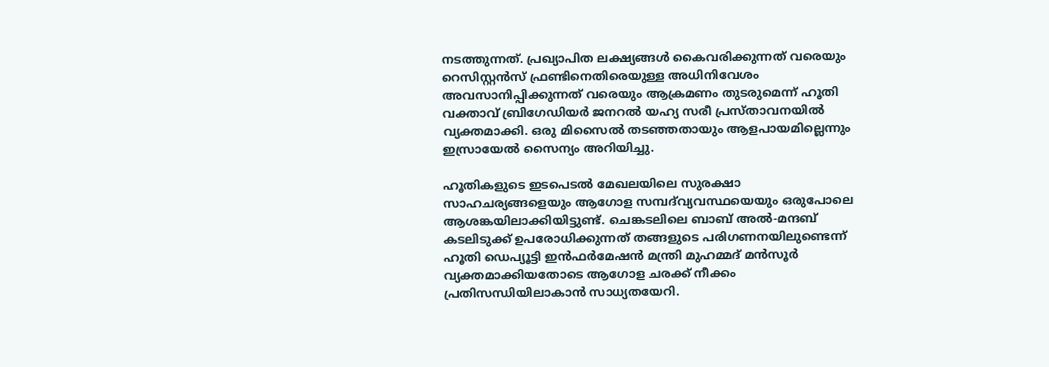നടത്തുന്നത്. പ്രഖ്യാപിത ലക്ഷ്യങ്ങൾ കൈവരിക്കുന്നത് വരെയും റെസിസ്റ്റൻസ് ഫ്രണ്ടിനെതിരെയുള്ള അധിനിവേശം അവസാനിപ്പിക്കുന്നത് വരെയും ആക്രമണം തുടരുമെന്ന് ഹൂതി വക്താവ് ബ്രിഗേഡിയർ ജനറൽ യഹ്യ സരീ പ്രസ്താവനയിൽ വ്യക്തമാക്കി. ഒരു മിസൈൽ തടഞ്ഞതായും ആളപായമില്ലെന്നും ഇസ്രായേൽ സൈന്യം അറിയിച്ചു.

ഹൂതികളുടെ ഇടപെടൽ മേഖലയിലെ സുരക്ഷാ സാഹചര്യങ്ങളെയും ആഗോള സമ്പദ്‌വ്യവസ്ഥയെയും ഒരുപോലെ ആശങ്കയിലാക്കിയിട്ടുണ്ട്. ചെങ്കടലിലെ ബാബ് അൽ-മന്ദബ് കടലിടുക്ക് ഉപരോധിക്കുന്നത് തങ്ങളുടെ പരിഗണനയിലുണ്ടെന്ന് ഹൂതി ഡെപ്യൂട്ടി ഇൻഫർമേഷൻ മന്ത്രി മുഹമ്മദ് മൻസൂർ വ്യക്തമാക്കിയതോടെ ആഗോള ചരക്ക് നീക്കം പ്രതിസന്ധിയിലാകാൻ സാധ്യതയേറി.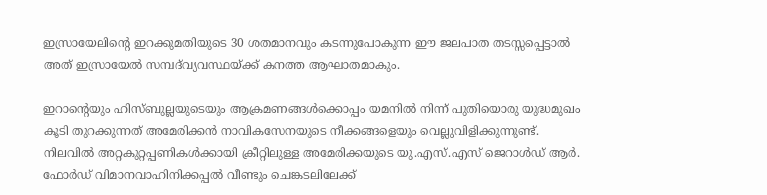ഇസ്രായേലിന്റെ ഇറക്കുമതിയുടെ 30 ശതമാനവും കടന്നുപോകുന്ന ഈ ജലപാത തടസ്സപ്പെട്ടാൽ അത് ഇസ്രായേൽ സമ്പദ്‌വ്യവസ്ഥയ്ക്ക് കനത്ത ആഘാതമാകും.

ഇറാന്റെയും ഹിസ്ബുല്ലയുടെയും ആക്രമണങ്ങൾക്കൊപ്പം യമനിൽ നിന്ന് പുതിയൊരു യുദ്ധമുഖം കൂടി തുറക്കുന്നത് അമേരിക്കൻ നാവികസേനയുടെ നീക്കങ്ങളെയും വെല്ലുവിളിക്കുന്നുണ്ട്. നിലവിൽ അറ്റകുറ്റപ്പണികൾക്കായി ക്രീറ്റിലുള്ള അമേരിക്കയുടെ യു.എസ്.എസ് ജെറാൾഡ് ആർ. ഫോർഡ് വിമാനവാഹിനിക്കപ്പൽ വീണ്ടും ചെങ്കടലിലേക്ക്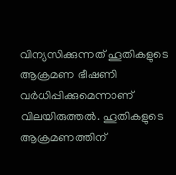വിന്യസിക്കുന്നത് ഹൂതികളുടെ ആക്രമണ ഭീഷണി വർധിപ്പിക്കുമെന്നാണ് വിലയിരുത്തൽ. ഹൂതികളുടെ ആക്രമണത്തിന്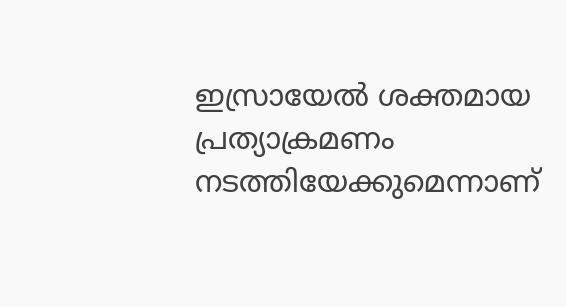ഇസ്രായേൽ ശക്തമായ പ്രത്യാക്രമണം നടത്തിയേക്കുമെന്നാണ്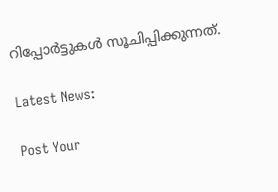റിപ്പോർട്ടുകൾ സൂചിപ്പിക്കുന്നത്.

Latest News:

Post Your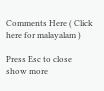Comments Here ( Click here for malayalam )

Press Esc to close
show more